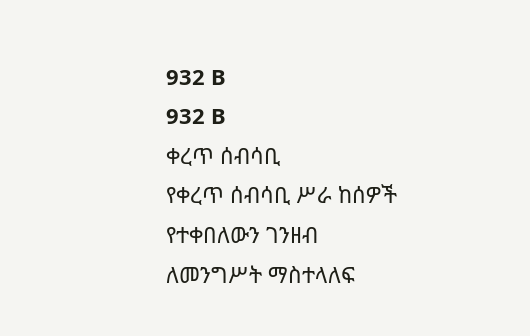932 B
932 B
ቀረጥ ሰብሳቢ
የቀረጥ ሰብሳቢ ሥራ ከሰዎች የተቀበለውን ገንዘብ ለመንግሥት ማስተላለፍ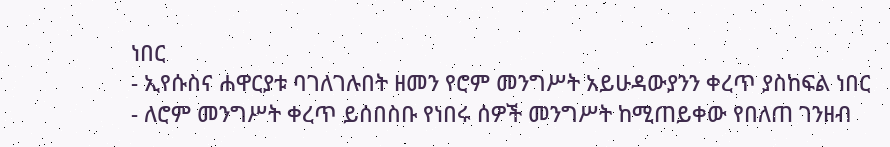ነበር
- ኢየሱስና ሐዋርያቱ ባገለገሉበት ዘመን የሮም መንግሥት አይሁዳውያንን ቀረጥ ያስከፍል ነበር
- ለሮም መንግሥት ቀረጥ ይሰበስቡ የነበሩ ሰዎች መንግሥት ከሚጠይቀው የበለጠ ገንዘብ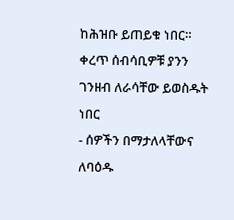ከሕዝቡ ይጠይቁ ነበር። ቀረጥ ሰብሳቢዎቹ ያንን ገንዘብ ለራሳቸው ይወስዱት ነበር
- ሰዎችን በማታለላቸውና ለባዕዱ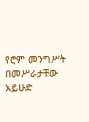የሮም መንግሥት በመሥራታቸው አይሁድ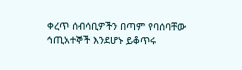ቀረጥ ሰብሳቢዎችን በጣም የባሰባቸው ኅጢአተኞች እንደሆኑ ይቆጥሩ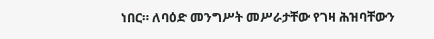ነበር። ለባዕድ መንግሥት መሥራታቸው የገዛ ሕዝባቸውን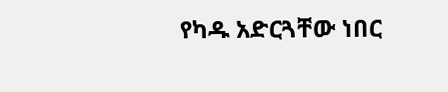የካዱ አድርጓቸው ነበር